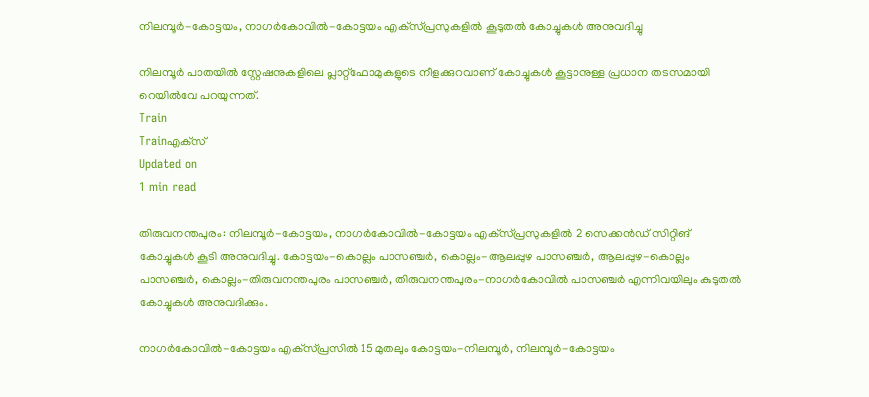നിലമ്പൂര്‍-കോട്ടയം, നാഗര്‍കോവില്‍-കോട്ടയം എക്‌സ്പ്രസുകളില്‍ കൂടുതല്‍ കോച്ചുകള്‍ അനുവദിച്ചു

നിലമ്പൂര്‍ പാതയില്‍ സ്റ്റേഷനുകളിലെ പ്ലാറ്റ്‌ഫോമുകളുടെ നീളക്കുറവാണ് കോച്ചുകള്‍ കൂട്ടാനുള്ള പ്രധാന തടസമായി റെയില്‍വേ പറയുന്നത്.
Train
Trainഎക്‌സ്
Updated on
1 min read

തിരുവനന്തപുരം: നിലമ്പൂര്‍-കോട്ടയം, നാഗര്‍കോവില്‍-കോട്ടയം എക്‌സ്പ്രസുകളില്‍ 2 സെക്കന്‍ഡ് സിറ്റിങ് കോച്ചുകള്‍ കൂടി അനുവദിച്ചു. കോട്ടയം-കൊല്ലം പാസഞ്ചര്‍, കൊല്ലം-ആലപ്പുഴ പാസഞ്ചര്‍, ആലപ്പുഴ-കൊല്ലം പാസഞ്ചര്‍, കൊല്ലം-തിരുവനന്തപുരം പാസഞ്ചര്‍, തിരുവനന്തപുരം-നാഗര്‍കോവില്‍ പാസഞ്ചര്‍ എന്നിവയിലും കുടുതല്‍ കോച്ചുകള്‍ അനുവദിക്കും.

നാഗര്‍കോവില്‍-കോട്ടയം എക്‌സ്പ്രസില്‍ 15 മുതലും കോട്ടയം-നിലമ്പൂര്‍, നിലമ്പൂര്‍-കോട്ടയം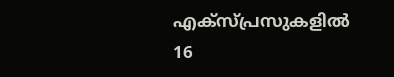എക്‌സ്പ്രസുകളില്‍ 16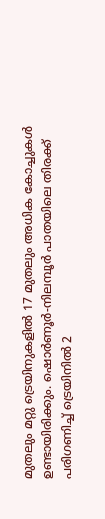മുതലും മറ്റു ട്രെയിനുകളില്‍ 17 മുതലും അധിക കോച്ചുകള്‍ ഉണ്ടായിരിക്കും. ഷൊര്‍ണൂര്‍-നിലമ്പൂര്‍ പാതയിലെ തിരക്ക് പരിഗണിച്ച് ട്രെയിനില്‍ 2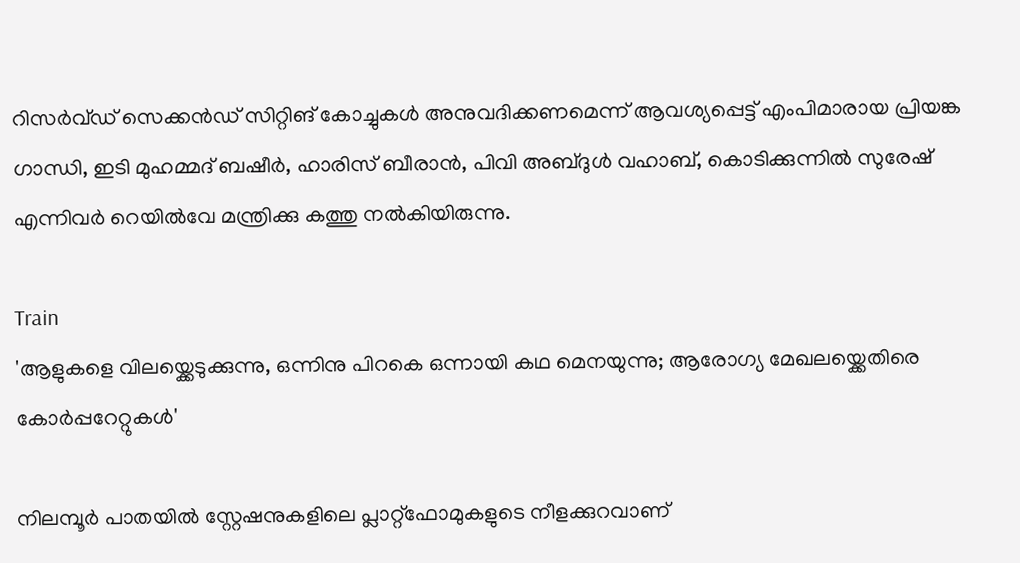റിസര്‍വ്ഡ് സെക്കന്‍ഡ് സിറ്റിങ് കോച്ചുകള്‍ അനുവദിക്കണമെന്ന് ആവശ്യപ്പെട്ട് എംപിമാരായ പ്രിയങ്ക ഗാന്ധി, ഇടി മുഹമ്മദ് ബഷീര്‍, ഹാരിസ് ബീരാന്‍, പിവി അബ്ദുള്‍ വഹാബ്, കൊടിക്കുന്നില്‍ സുരേഷ് എന്നിവര്‍ റെയില്‍വേ മന്ത്രിക്കു കത്തു നല്‍കിയിരുന്നു.

Train
'ആളുകളെ വിലയ്ക്കെടുക്കുന്നു, ഒന്നിനു പിറകെ ഒന്നായി കഥ മെനയുന്നു; ആരോഗ്യ മേഖലയ്ക്കെതിരെ കോര്‍പ്പറേറ്റുകള്‍'

നിലമ്പൂര്‍ പാതയില്‍ സ്റ്റേഷനുകളിലെ പ്ലാറ്റ്‌ഫോമുകളുടെ നീളക്കുറവാണ്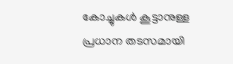കോച്ചുകള്‍ കൂട്ടാനുള്ള പ്രധാന തടസമായി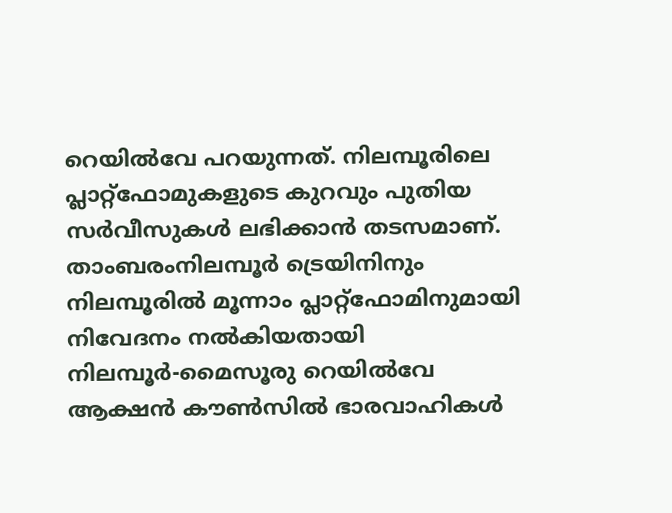റെയില്‍വേ പറയുന്നത്. നിലമ്പൂരിലെ പ്ലാറ്റ്‌ഫോമുകളുടെ കുറവും പുതിയ സര്‍വീസുകള്‍ ലഭിക്കാന്‍ തടസമാണ്. താംബരംനിലമ്പൂര്‍ ട്രെയിനിനും നിലമ്പൂരില്‍ മൂന്നാം പ്ലാറ്റ്‌ഫോമിനുമായി നിവേദനം നല്‍കിയതായി നിലമ്പൂര്‍-മൈസൂരു റെയില്‍വേ ആക്ഷന്‍ കൗണ്‍സില്‍ ഭാരവാഹികള്‍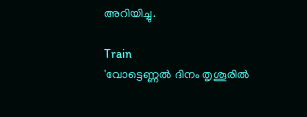അറിയിച്ചു.

Train
'വോട്ടെണ്ണല്‍ ദിനം തൃശൂരില്‍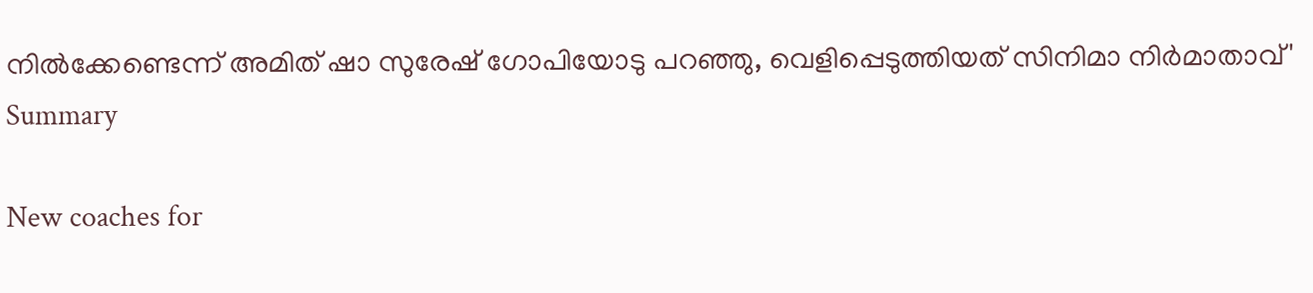നില്‍ക്കേണ്ടെന്ന് അമിത് ഷാ സുരേഷ് ഗോപിയോടു പറഞ്ഞു, വെളിപ്പെടുത്തിയത് സിനിമാ നിര്‍മാതാവ്'
Summary

New coaches for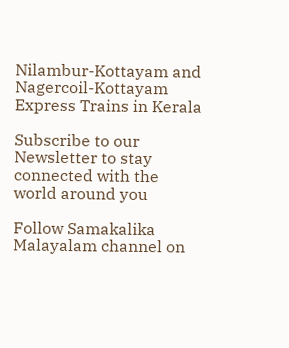Nilambur-Kottayam and Nagercoil-Kottayam Express Trains in Kerala

Subscribe to our Newsletter to stay connected with the world around you

Follow Samakalika Malayalam channel on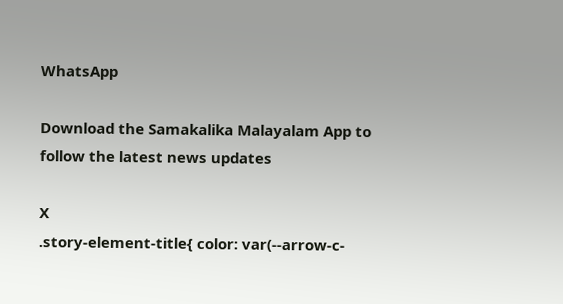WhatsApp

Download the Samakalika Malayalam App to follow the latest news updates

X
.story-element-title{ color: var(--arrow-c-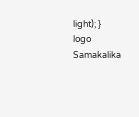light); }
logo
Samakalika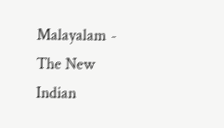Malayalam - The New Indian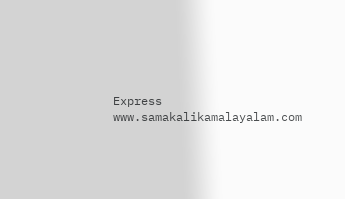Express
www.samakalikamalayalam.com